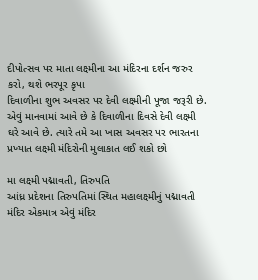દીપોત્સવ પર માતા લક્ષ્મીના આ મંદિરના દર્શન જરુર કરો, થશે ભરપૂર કૃપા
દિવાળીના શુભ અવસર પર દેવી લક્ષ્મીની પૂજા જરૂરી છે. એવું માનવામાં આવે છે કે દિવાળીના દિવસે દેવી લક્ષ્મી ઘરે આવે છે. ત્યારે તમે આ ખાસ અવસર પર ભારતના પ્રખ્યાત લક્ષ્મી મંદિરોની મુલાકાત લઈ શકો છો

મા લક્ષ્મી પદ્માવતી, તિરુપતિ
આંધ્ર પ્રદેશના તિરુપતિમાં સ્થિત મહાલક્ષ્મીનું પદ્માવતી મંદિર એકમાત્ર એવું મંદિર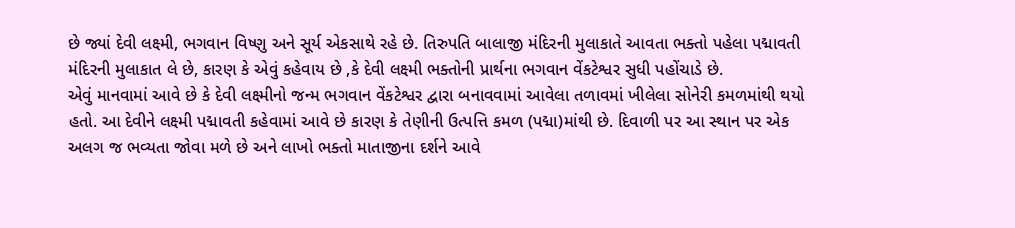છે જ્યાં દેવી લક્ષ્મી, ભગવાન વિષ્ણુ અને સૂર્ય એકસાથે રહે છે. તિરુપતિ બાલાજી મંદિરની મુલાકાતે આવતા ભક્તો પહેલા પદ્માવતી મંદિરની મુલાકાત લે છે, કારણ કે એવું કહેવાય છે ,કે દેવી લક્ષ્મી ભક્તોની પ્રાર્થના ભગવાન વેંકટેશ્વર સુધી પહોંચાડે છે.
એવું માનવામાં આવે છે કે દેવી લક્ષ્મીનો જન્મ ભગવાન વેંકટેશ્વર દ્વારા બનાવવામાં આવેલા તળાવમાં ખીલેલા સોનેરી કમળમાંથી થયો હતો. આ દેવીને લક્ષ્મી પદ્માવતી કહેવામાં આવે છે કારણ કે તેણીની ઉત્પત્તિ કમળ (પદ્મા)માંથી છે. દિવાળી પર આ સ્થાન પર એક અલગ જ ભવ્યતા જોવા મળે છે અને લાખો ભક્તો માતાજીના દર્શને આવે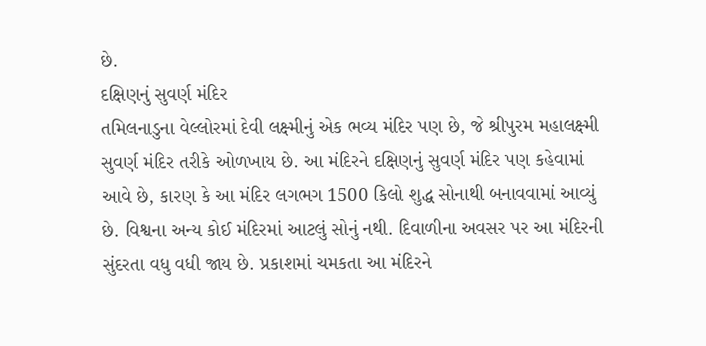છે.
દક્ષિણનું સુવર્ણ મંદિર
તમિલનાડુના વેલ્લોરમાં દેવી લક્ષ્મીનું એક ભવ્ય મંદિર પણ છે, જે શ્રીપુરમ મહાલક્ષ્મી સુવર્ણ મંદિર તરીકે ઓળખાય છે. આ મંદિરને દક્ષિણનું સુવર્ણ મંદિર પણ કહેવામાં આવે છે, કારણ કે આ મંદિર લગભગ 1500 કિલો શુદ્ધ સોનાથી બનાવવામાં આવ્યું છે. વિશ્વના અન્ય કોઈ મંદિરમાં આટલું સોનું નથી. દિવાળીના અવસર પર આ મંદિરની સુંદરતા વધુ વધી જાય છે. પ્રકાશમાં ચમકતા આ મંદિરને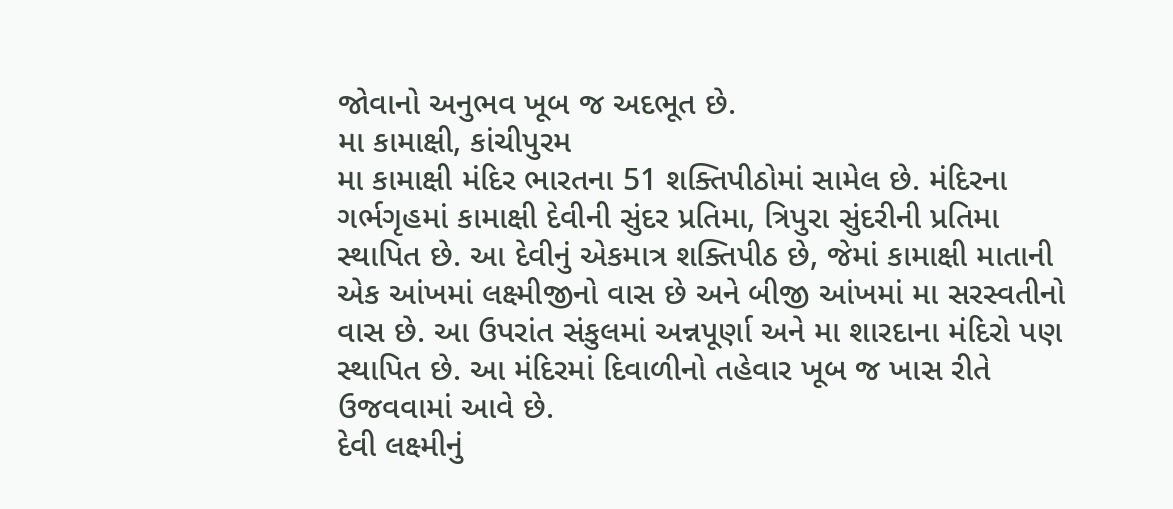જોવાનો અનુભવ ખૂબ જ અદભૂત છે.
મા કામાક્ષી, કાંચીપુરમ
મા કામાક્ષી મંદિર ભારતના 51 શક્તિપીઠોમાં સામેલ છે. મંદિરના ગર્ભગૃહમાં કામાક્ષી દેવીની સુંદર પ્રતિમા, ત્રિપુરા સુંદરીની પ્રતિમા સ્થાપિત છે. આ દેવીનું એકમાત્ર શક્તિપીઠ છે, જેમાં કામાક્ષી માતાની એક આંખમાં લક્ષ્મીજીનો વાસ છે અને બીજી આંખમાં મા સરસ્વતીનો વાસ છે. આ ઉપરાંત સંકુલમાં અન્નપૂર્ણા અને મા શારદાના મંદિરો પણ સ્થાપિત છે. આ મંદિરમાં દિવાળીનો તહેવાર ખૂબ જ ખાસ રીતે ઉજવવામાં આવે છે.
દેવી લક્ષ્મીનું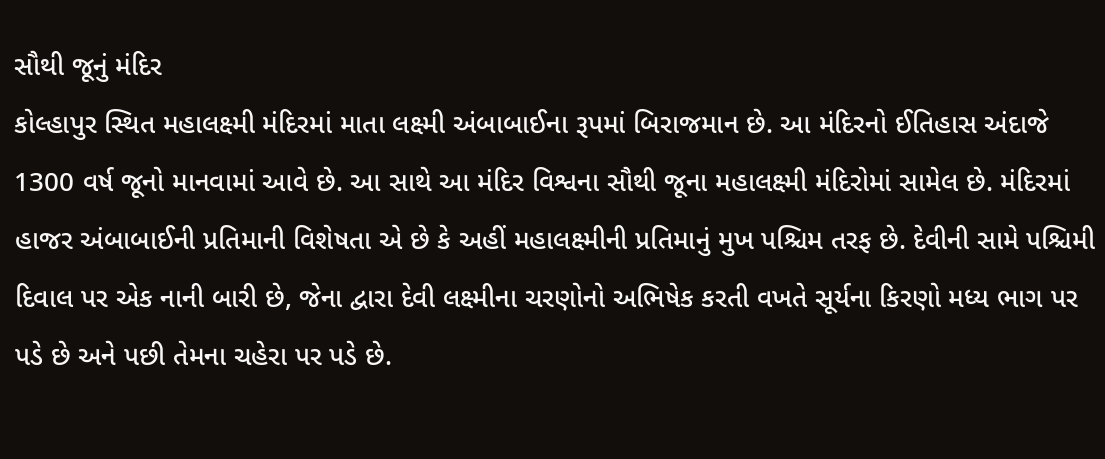સૌથી જૂનું મંદિર
કોલ્હાપુર સ્થિત મહાલક્ષ્મી મંદિરમાં માતા લક્ષ્મી અંબાબાઈના રૂપમાં બિરાજમાન છે. આ મંદિરનો ઈતિહાસ અંદાજે 1300 વર્ષ જૂનો માનવામાં આવે છે. આ સાથે આ મંદિર વિશ્વના સૌથી જૂના મહાલક્ષ્મી મંદિરોમાં સામેલ છે. મંદિરમાં હાજર અંબાબાઈની પ્રતિમાની વિશેષતા એ છે કે અહીં મહાલક્ષ્મીની પ્રતિમાનું મુખ પશ્ચિમ તરફ છે. દેવીની સામે પશ્ચિમી દિવાલ પર એક નાની બારી છે, જેના દ્વારા દેવી લક્ષ્મીના ચરણોનો અભિષેક કરતી વખતે સૂર્યના કિરણો મધ્ય ભાગ પર પડે છે અને પછી તેમના ચહેરા પર પડે છે.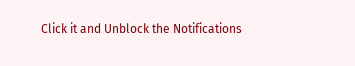Click it and Unblock the Notifications